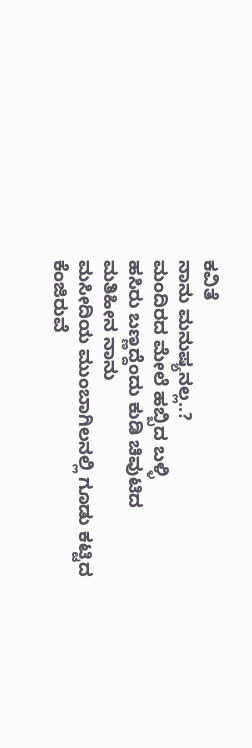ಕವಿತೆ
ನಾನು ಮನುಷ್ಯನಲ್ಲ..?
ಮಂದಿರದ ಮೇಲೆ ಹಬ್ಬಿದ ಬಳ್ಳಿ
ಹಸಿರು ಬಣ್ಣದ್ದೆಂದು ಕುಡಿ ಚಿವುಟಿದ
ಮತಿಹೀನ ನಾನು
ಮಸೀದಿಯ ಮುಂಬಾಗಿಲನಲ್ಲಿ ಗೂಡು ಕಟ್ಟಿದ
ಕೆಂಜಿರುವೆ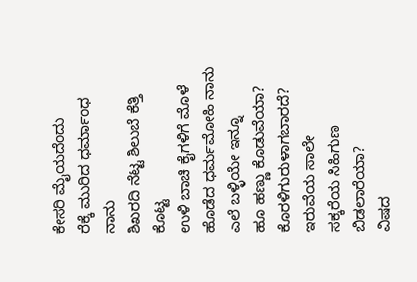ಕೇಸರಿ ಮೈಯದೆಂದು
ರೆಕ್ಕೆ ಮುರಿದ ಧರ್ಮಾಂಧ ನಾನು
ಶಿಖರದಿ ನೆಟ್ಟ ಶಿಲುಬೆ ಕೆತ್ತಿ ಕೊಟ್ಟ
ಉಳಿ ಬಾಚಿ ಕೈಗಳಿಗೆ ಮೊಳೆ
ಹೊಡೆದ ಧರ್ಮಮೋಹಿ ನಾನು
ಎಲೆ ಬಳ್ಳಿಯೇ ಇನ್ನೂ
ಹೂ ಹಣ್ಣು ಕೊಡುವೆಯಾ?
ಕೊರಳಿಗುರುಳಾಗಬಾರದೆ?
ಇರುವೆಯ ಸಾಲೇ
ಸಕ್ಕರೆಯ ಸಿಹಿಗುಣ ಬಿಡಲಾರೆಯಾ?
ವಿಷದ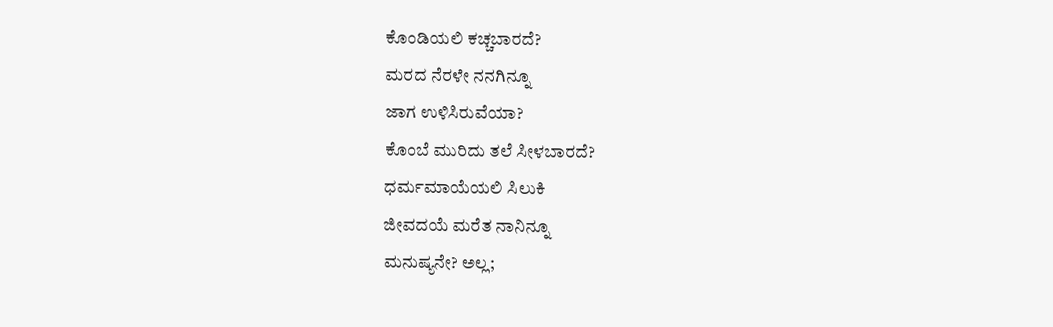ಕೊಂಡಿಯಲಿ ಕಚ್ಚಬಾರದೆ?
ಮರದ ನೆರಳೇ ನನಗಿನ್ನೂ
ಜಾಗ ಉಳಿಸಿರುವೆಯಾ?
ಕೊಂಬೆ ಮುರಿದು ತಲೆ ಸೀಳಬಾರದೆ?
ಧರ್ಮಮಾಯೆಯಲಿ ಸಿಲುಕಿ
ಜೀವದಯೆ ಮರೆತ ನಾನಿನ್ನೂ
ಮನುಷ್ಯನೇ? ಅಲ್ಲ;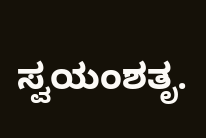ಸ್ವಯಂಶತೃ.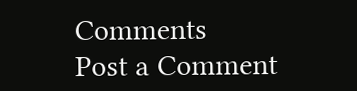Comments
Post a Comment